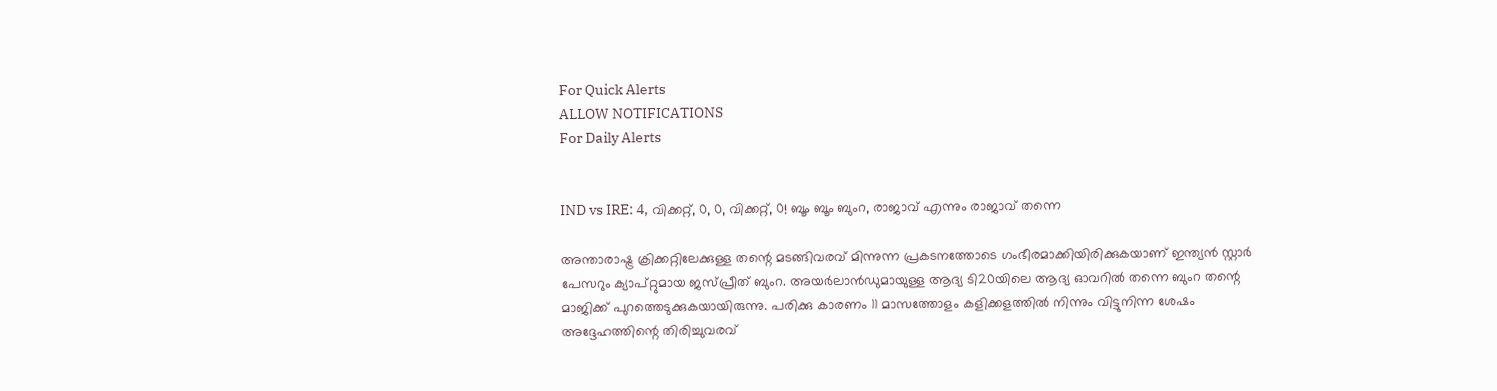For Quick Alerts
ALLOW NOTIFICATIONS
For Daily Alerts


IND vs IRE: 4, വിക്കറ്റ്, 0, 0, വിക്കറ്റ്, 0! ബൂം ബൂം ബുംറ, രാജാവ് എന്നും രാജാവ് തന്നെ

അന്താരാഷ്ട്ര ക്രിക്കറ്റിലേക്കുള്ള തന്റെ മടങ്ങിവരവ് മിന്നുന്ന പ്രകടനത്തോടെ ഗംഭീരമാക്കിയിരിക്കുകയാണ് ഇന്ത്യന്‍ സ്റ്റാര്‍ പേസറും ക്യാപ്റ്റുമായ ജസ്പ്രീത് ബുംറ. അയര്‍ലാന്‍ഡുമായുള്ള ആദ്യ ടി20യിലെ ആദ്യ ഓവറില്‍ തന്നെ ബുംറ തന്റെ മാജിക്ക് പുറത്തെടുക്കുകയായിരുന്നു. പരിക്കു കാരണം 11 മാസത്തോളം കളിക്കളത്തില്‍ നിന്നും വിട്ടുനിന്ന ശേഷം അദ്ദേഹത്തിന്റെ തിരിച്ചുവരവ്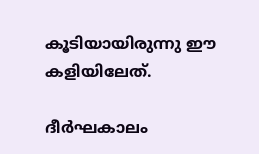കൂടിയായിരുന്നു ഈ കളിയിലേത്.

ദീര്‍ഘകാലം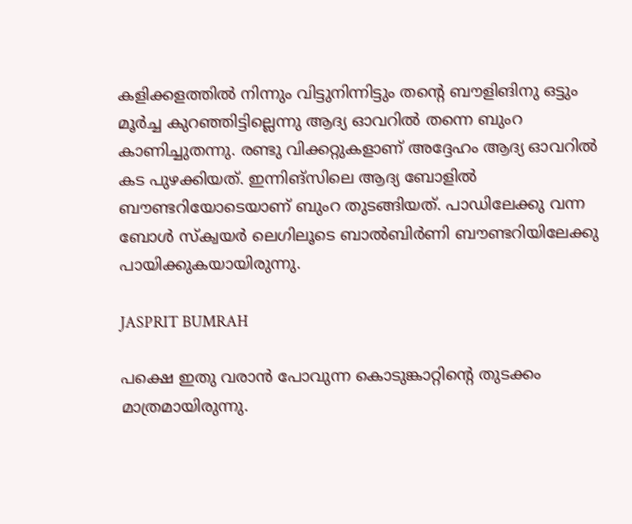കളിക്കളത്തില്‍ നിന്നും വിട്ടുനിന്നിട്ടും തന്റെ ബൗളിങിനു ഒട്ടും മൂര്‍ച്ച കുറഞ്ഞിട്ടില്ലെന്നു ആദ്യ ഓവറില്‍ തന്നെ ബുംറ കാണിച്ചുതന്നു. രണ്ടു വിക്കറ്റുകളാണ് അദ്ദേഹം ആദ്യ ഓവറില്‍ കട പുഴക്കിയത്. ഇന്നിങ്‌സിലെ ആദ്യ ബോളില്‍ ബൗണ്ടറിയോടെയാണ് ബുംറ തുടങ്ങിയത്. പാഡിലേക്കു വന്ന ബോള്‍ സ്‌ക്വയര്‍ ലെഗിലൂടെ ബാല്‍ബിര്‍ണി ബൗണ്ടറിയിലേക്കു പായിക്കുകയായിരുന്നു.

JASPRIT BUMRAH

പക്ഷെ ഇതു വരാന്‍ പോവുന്ന കൊടുങ്കാറ്റിന്റെ തുടക്കം മാത്രമായിരുന്നു.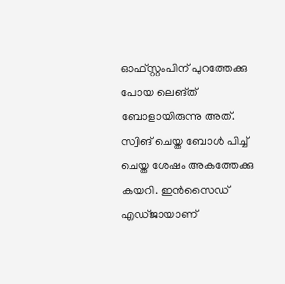ഓഫ്സ്റ്റംപിന് പുറത്തേക്കു പോയ ലെങ്ത് ബോളായിരുന്നു അത്. സ്വിങ് ചെയ്ത ബോള്‍ പിച്ച് ചെയ്ത ശേഷം അകത്തേക്കു കയറി. ഇന്‍സൈഡ് എഡ്ജായാണ്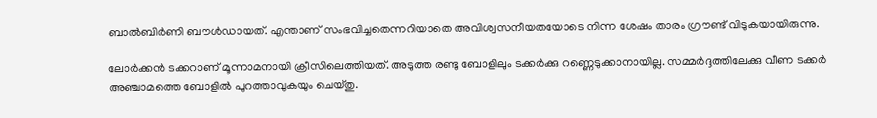ബാല്‍ബിര്‍ണി ബൗള്‍ഡായത്. എന്താണ് സംഭവിച്ചതെന്നറിയാതെ അവിശ്വസനീയതയോടെ നിന്ന ശേഷം താരം ഗ്രൗണ്ട് വിടുകയായിരുന്നു.

ലോര്‍ക്കന്‍ ടക്കറാണ് മൂന്നാമനായി ക്രീസിലെത്തിയത്. അടുത്ത രണ്ടു ബോളിലും ടക്കര്‍ക്കു റണ്ണെടുക്കാനായില്ല. സമ്മര്‍ദ്ദത്തിലേക്കു വീണ ടക്കര്‍ അഞ്ചാമത്തെ ബോളില്‍ പുറത്താവുകയും ചെയ്തു.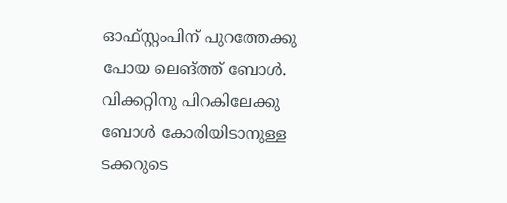ഓഫ്സ്റ്റംപിന് പുറത്തേക്കു പോയ ലെങ്ത്ത് ബോള്‍. വിക്കറ്റിനു പിറകിലേക്കു ബോള്‍ കോരിയിടാനുള്ള ടക്കറുടെ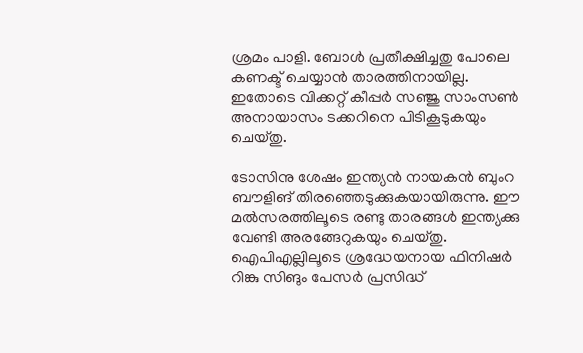ശ്രമം പാളി. ബോള്‍ പ്രതീക്ഷിച്ചതു പോലെ കണക്ട് ചെയ്യാന്‍ താരത്തിനായില്ല. ഇതോടെ വിക്കറ്റ് കീപ്പര്‍ സഞ്ജു സാംസണ്‍ അനായാസം ടക്കറിനെ പിടികൂടുകയും ചെയ്തു.

ടോസിനു ശേഷം ഇന്ത്യന്‍ നായകന്‍ ബുംറ ബൗളിങ് തിരഞ്ഞെടുക്കുകയായിരുന്നു. ഈ മല്‍സരത്തിലൂടെ രണ്ടു താരങ്ങള്‍ ഇന്ത്യക്കു വേണ്ടി അരങ്ങേറുകയും ചെയ്തു. ഐപിഎല്ലിലൂടെ ശ്രദ്ധേയനായ ഫിനിഷര്‍ റിങ്കു സിങും പേസര്‍ പ്രസിദ്ധ്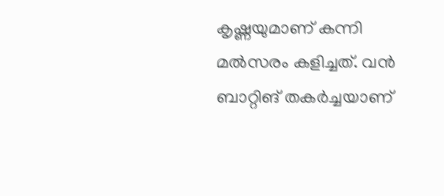കൃഷ്ണയുമാണ് കന്നി മല്‍സരം കളിച്ചത്. വന്‍ ബാറ്റിങ് തകര്‍ച്ചയാണ്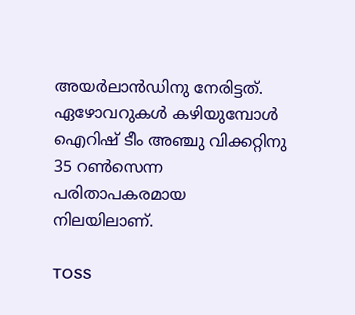അയര്‍ലാന്‍ഡിനു നേരിട്ടത്. ഏഴോവറുകള്‍ കഴിയുമ്പോള്‍ ഐറിഷ് ടീം അഞ്ചു വിക്കറ്റിനു 35 റണ്‍സെന്ന പരിതാപകരമായ നിലയിലാണ്.

TOSS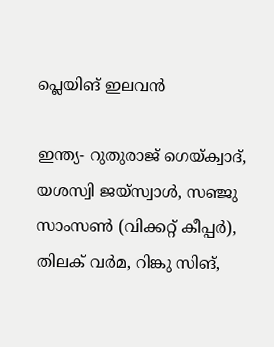പ്ലെയിങ് ഇലവന്‍

ഇന്ത്യ- റുതുരാജ് ഗെയ്ക്വാദ്, യശസ്വി ജയ്‌സ്വാള്‍, സഞ്ജു സാംസണ്‍ (വിക്കറ്റ് കീപ്പര്‍), തിലക് വര്‍മ, റിങ്കു സിങ്,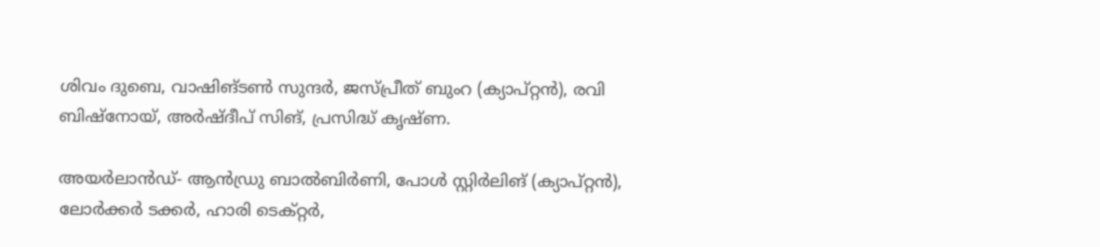ശിവം ദുബെ, വാഷിങ്ടണ്‍ സുന്ദര്‍, ജസ്പ്രീത് ബുംറ (ക്യാപ്റ്റന്‍), രവി ബിഷ്‌നോയ്, അര്‍ഷ്ദീപ് സിങ്, പ്രസിദ്ധ് കൃഷ്ണ.

അയര്‍ലാന്‍ഡ്- ആന്‍ഡ്രു ബാല്‍ബിര്‍ണി, പോള്‍ സ്റ്റിര്‍ലിങ് (ക്യാപ്റ്റന്‍), ലോര്‍ക്കര്‍ ടക്കര്‍, ഹാരി ടെക്റ്റര്‍,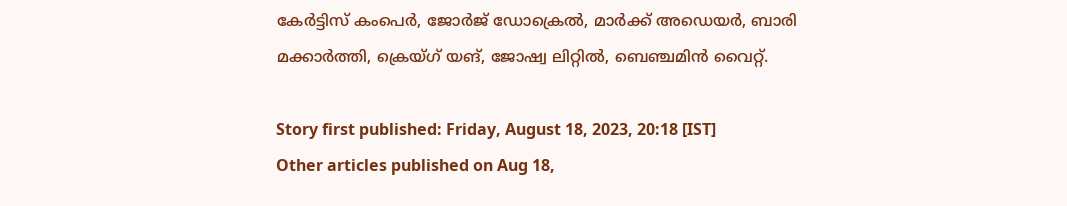കേര്‍ട്ടിസ് കംപെര്‍, ജോര്‍ജ് ഡോക്രെല്‍, മാര്‍ക്ക് അഡെയര്‍, ബാരി മക്കാര്‍ത്തി, ക്രെയ്ഗ് യങ്, ജോഷ്വ ലിറ്റില്‍, ബെഞ്ചമിന്‍ വൈറ്റ്.

Story first published: Friday, August 18, 2023, 20:18 [IST]
Other articles published on Aug 18,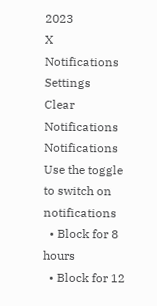2023
X
Notifications
Settings
Clear Notifications
Notifications
Use the toggle to switch on notifications
  • Block for 8 hours
  • Block for 12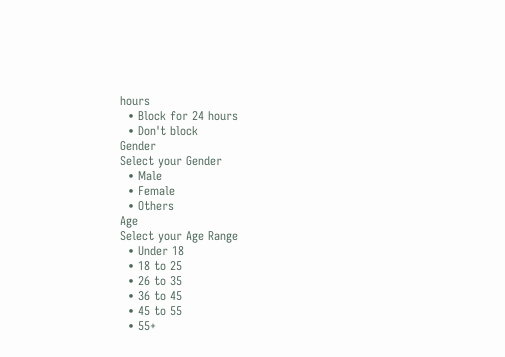hours
  • Block for 24 hours
  • Don't block
Gender
Select your Gender
  • Male
  • Female
  • Others
Age
Select your Age Range
  • Under 18
  • 18 to 25
  • 26 to 35
  • 36 to 45
  • 45 to 55
  • 55+